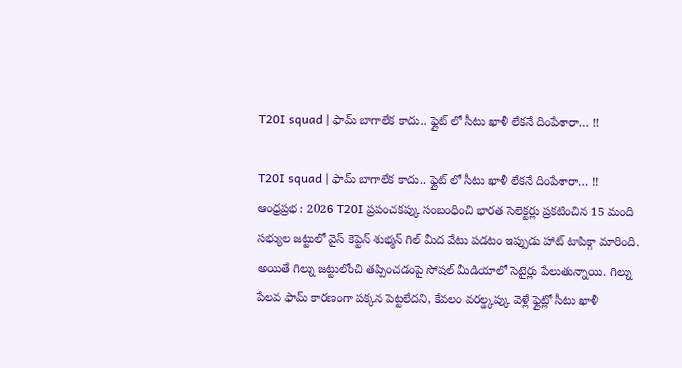T20I squad | ఫామ్ బాగాలేక కాదు.. ఫ్లైట్ లో సీటు ఖాళీ లేకనే దింపేశారా… !!

T20I squad | ఫామ్ బాగాలేక కాదు.. ఫ్లైట్ లో సీటు ఖాళీ లేకనే దింపేశారా… !!
ఆంధ్రప్రభ : 2026 T20I ప్రపంచకప్కు సంబంధించి భారత సెలెక్టర్లు ప్రకటించిన 15 మంది సభ్యుల జట్టులో వైస్ కెప్టెన్ శుభ్మన్ గిల్ మీద వేటు పడటం ఇప్పుడు హాట్ టాపిక్గా మారింది. అయితే గిల్ను జట్టులోంచి తప్పించడంపై సోషల్ మీడియాలో సెటైర్లు పేలుతున్నాయి. గిల్ను పేలవ ఫామ్ కారణంగా పక్కన పెట్టలేదని, కేవలం వరల్డ్కప్కు వెళ్లే ఫ్లైట్లో సీటు ఖాళీ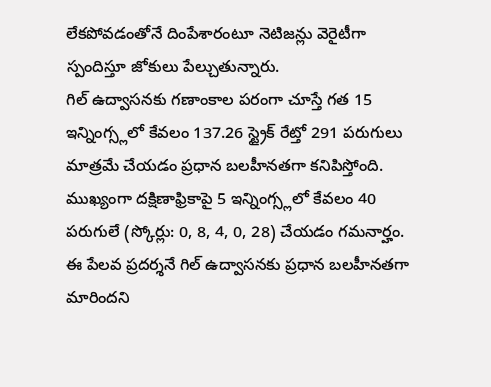లేకపోవడంతోనే దింపేశారంటూ నెటిజన్లు వెరైటీగా స్పందిస్తూ జోకులు పేల్చుతున్నారు.
గిల్ ఉద్వాసనకు గణాంకాల పరంగా చూస్తే గత 15 ఇన్నింగ్స్లలో కేవలం 137.26 స్ట్రైక్ రేట్తో 291 పరుగులు మాత్రమే చేయడం ప్రధాన బలహీనతగా కనిపిస్తోంది. ముఖ్యంగా దక్షిణాఫ్రికాపై 5 ఇన్నింగ్స్లలో కేవలం 40 పరుగులే (స్కోర్లు: 0, 8, 4, 0, 28) చేయడం గమనార్హం. ఈ పేలవ ప్రదర్శనే గిల్ ఉద్వాసనకు ప్రధాన బలహీనతగా మారిందని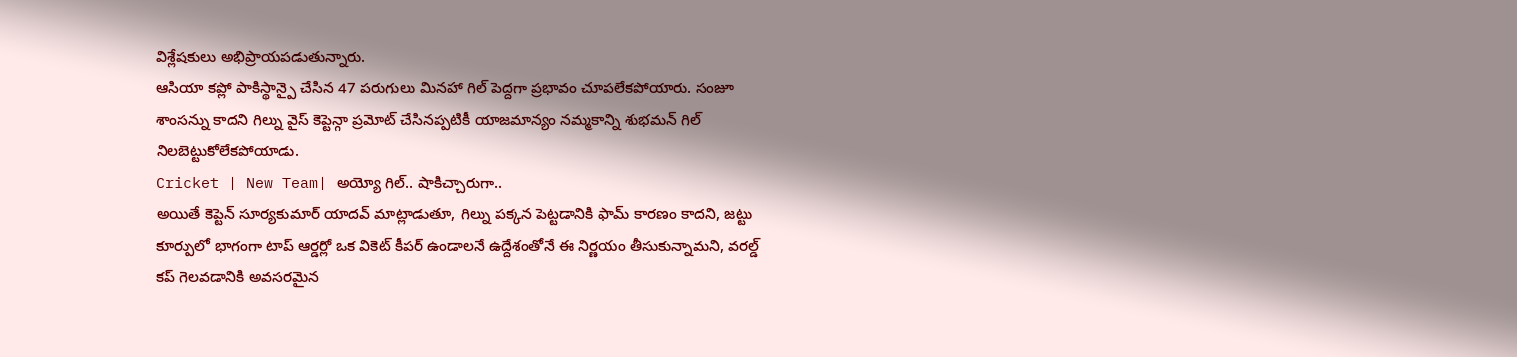విశ్లేషకులు అభిప్రాయపడుతున్నారు.
ఆసియా కప్లో పాకిస్థాన్పై చేసిన 47 పరుగులు మినహా గిల్ పెద్దగా ప్రభావం చూపలేకపోయారు. సంజూ శాంసన్ను కాదని గిల్ను వైస్ కెప్టెన్గా ప్రమోట్ చేసినప్పటికీ యాజమాన్యం నమ్మకాన్ని శుభమన్ గిల్ నిలబెట్టుకోలేకపోయాడు.
Cricket | New Team| అయ్యో గిల్.. షాకిచ్చారుగా..
అయితే కెప్టెన్ సూర్యకుమార్ యాదవ్ మాట్లాడుతూ, గిల్ను పక్కన పెట్టడానికి ఫామ్ కారణం కాదని, జట్టు కూర్పులో భాగంగా టాప్ ఆర్డర్లో ఒక వికెట్ కీపర్ ఉండాలనే ఉద్దేశంతోనే ఈ నిర్ణయం తీసుకున్నామని, వరల్డ్ కప్ గెలవడానికి అవసరమైన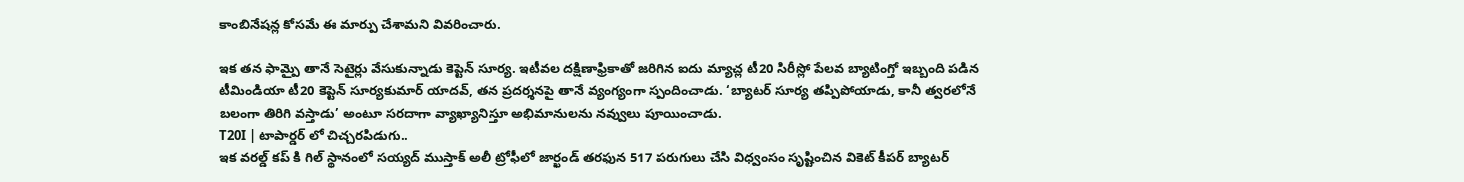కాంబినేషన్ల కోసమే ఈ మార్పు చేశామని వివరించారు.

ఇక తన ఫామ్పై తానే సెటైర్లు వేసుకున్నాడు కెప్టెన్ సూర్య. ఇటీవల దక్షిణాఫ్రికాతో జరిగిన ఐదు మ్యాచ్ల టీ20 సిరీస్లో పేలవ బ్యాటింగ్తో ఇబ్బంది పడిన టీమిండియా టీ20 కెప్టెన్ సూర్యకుమార్ యాదవ్, తన ప్రదర్శనపై తానే వ్యంగ్యంగా స్పందించాడు. ‘బ్యాటర్ సూర్య తప్పిపోయాడు, కానీ త్వరలోనే బలంగా తిరిగి వస్తాడు’ అంటూ సరదాగా వ్యాఖ్యానిస్తూ అభిమానులను నవ్వులు పూయించాడు.
T20I | టాపార్డర్ లో చిచ్చరపిడుగు..
ఇక వరల్డ్ కప్ కి గిల్ స్థానంలో సయ్యద్ ముస్తాక్ అలీ ట్రోఫీలో జార్ఖండ్ తరఫున 517 పరుగులు చేసి విధ్వంసం సృష్టించిన వికెట్ కీపర్ బ్యాటర్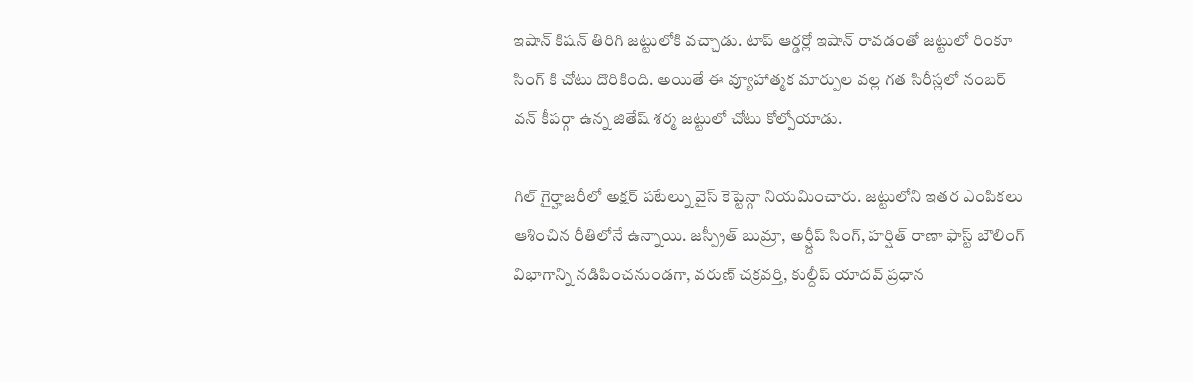ఇషాన్ కిషన్ తిరిగి జట్టులోకి వచ్చాడు. టాప్ ఆర్డర్లో ఇషాన్ రావడంతో జట్టులో రింకూ సింగ్ కి చోటు దొరికింది. అయితే ఈ వ్యూహాత్మక మార్పుల వల్ల గత సిరీస్లలో నంబర్ వన్ కీపర్గా ఉన్న జితేష్ శర్మ జట్టులో చోటు కోల్పోయాడు.

గిల్ గైర్హాజరీలో అక్షర్ పటేల్ను వైస్ కెప్టెన్గా నియమించారు. జట్టులోని ఇతర ఎంపికలు ఆశించిన రీతిలోనే ఉన్నాయి. జస్ప్రీత్ బుమ్రా, అర్ష్దీప్ సింగ్, హర్షిత్ రాణా ఫాస్ట్ బౌలింగ్ విభాగాన్ని నడిపించనుండగా, వరుణ్ చక్రవర్తి, కుల్దీప్ యాదవ్ ప్రధాన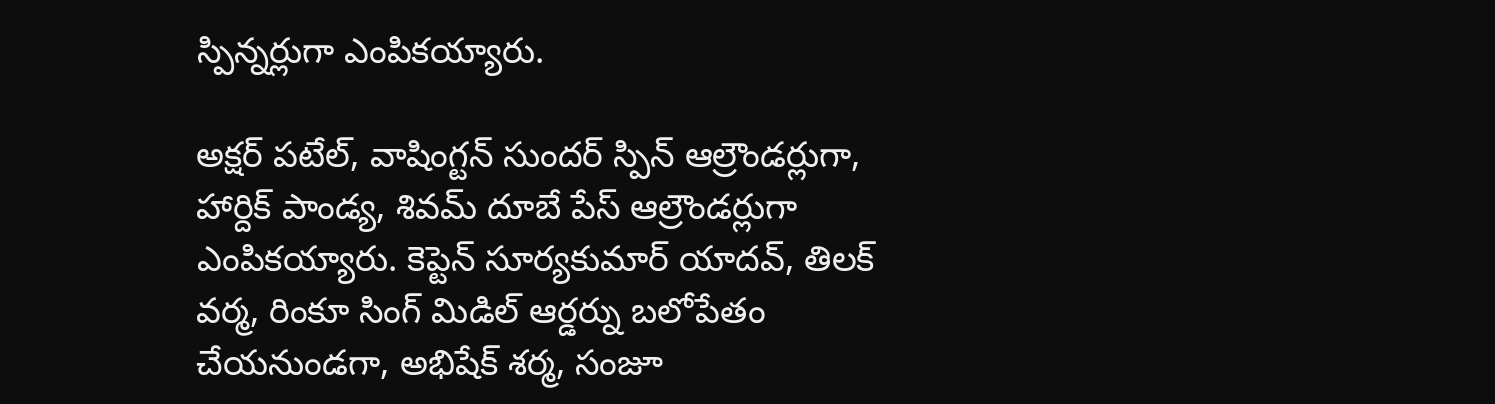స్పిన్నర్లుగా ఎంపికయ్యారు.

అక్షర్ పటేల్, వాషింగ్టన్ సుందర్ స్పిన్ ఆల్రౌండర్లుగా, హార్దిక్ పాండ్య, శివమ్ దూబే పేస్ ఆల్రౌండర్లుగా ఎంపికయ్యారు. కెప్టెన్ సూర్యకుమార్ యాదవ్, తిలక్ వర్మ, రింకూ సింగ్ మిడిల్ ఆర్డర్ను బలోపేతం చేయనుండగా, అభిషేక్ శర్మ, సంజూ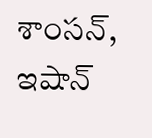శాంసన్, ఇషాన్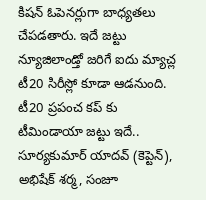కిషన్ ఓపెనర్లుగా బాధ్యతలు చేపడతారు. ఇదే జట్టు న్యూజిలాండ్తో జరిగే ఐదు మ్యాచ్ల టీ20 సిరీస్లో కూడా ఆడనుంది.
టీ20 ప్రపంచ కప్ కు టీమిండాయా జట్టు ఇదే..
సూర్యకుమార్ యాదవ్ (కెప్టెన్), అభిషేక్ శర్మ, సంజూ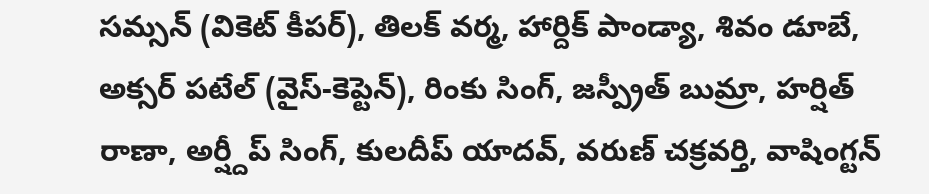సమ్సన్ (వికెట్ కీపర్), తిలక్ వర్మ, హార్దిక్ పాండ్యా, శివం డూబే, అక్సర్ పటేల్ (వైస్-కెప్టెన్), రింకు సింగ్, జస్ప్రీత్ బుమ్రా, హర్షిత్ రాణా, అర్ష్దీప్ సింగ్, కులదీప్ యాదవ్, వరుణ్ చక్రవర్తి, వాషింగ్టన్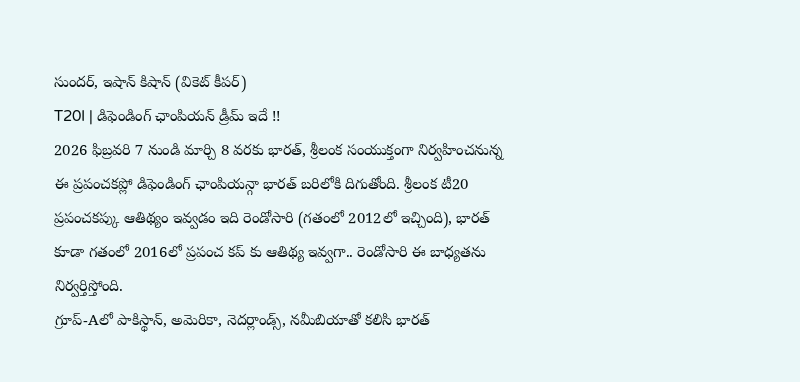సుందర్, ఇషాన్ కిషాన్ (వికెట్ కీపర్)
T20I | డిఫెండింగ్ ఛాంపియన్ డ్రీమ్ ఇదే !!
2026 ఫిబ్రవరి 7 నుండి మార్చి 8 వరకు భారత్, శ్రీలంక సంయుక్తంగా నిర్వహించనున్న ఈ ప్రపంచకప్లో డిఫెండింగ్ ఛాంపియన్గా భారత్ బరిలోకి దిగుతోంది. శ్రీలంక టీ20 ప్రపంచకప్కు ఆతిథ్యం ఇవ్వడం ఇది రెండోసారి (గతంలో 2012లో ఇచ్చింది), భారత్ కూడా గతంలో 2016లో ప్రపంచ కప్ కు ఆతిథ్య ఇవ్వగా.. రెండోసారి ఈ బాధ్యతను నిర్వర్తిస్తోంది.
గ్రూప్-Aలో పాకిస్థాన్, అమెరికా, నెదర్లాండ్స్, నమీబియాతో కలిసి భారత్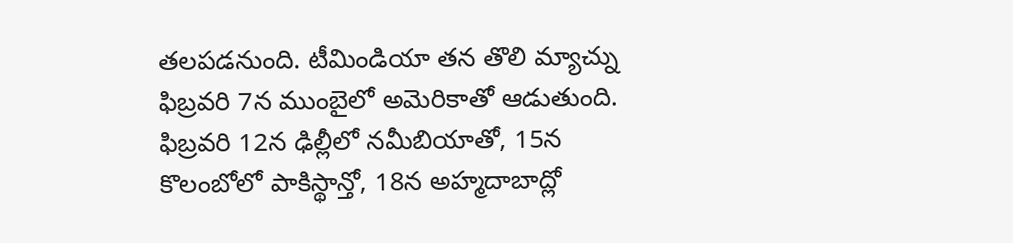తలపడనుంది. టీమిండియా తన తొలి మ్యాచ్ను ఫిబ్రవరి 7న ముంబైలో అమెరికాతో ఆడుతుంది. ఫిబ్రవరి 12న ఢిల్లీలో నమీబియాతో, 15న కొలంబోలో పాకిస్థాన్తో, 18న అహ్మదాబాద్లో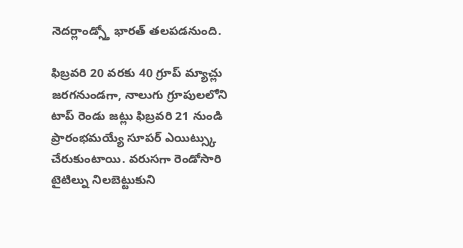నెదర్లాండ్స్తో భారత్ తలపడనుంది.

ఫిబ్రవరి 20 వరకు 40 గ్రూప్ మ్యాచ్లు జరగనుండగా, నాలుగు గ్రూపులలోని టాప్ రెండు జట్లు ఫిబ్రవరి 21 నుండి ప్రారంభమయ్యే సూపర్ ఎయిట్స్కు చేరుకుంటాయి. వరుసగా రెండోసారి టైటిల్ను నిలబెట్టుకుని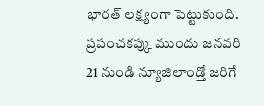భారత్ లక్ష్యంగా పెట్టుకుంది. ప్రపంచకప్కు ముందు జనవరి 21 నుండి న్యూజిలాండ్తో జరిగే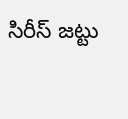సిరీస్ జట్టు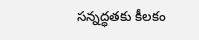సన్నద్ధతకు కీలకం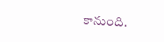కానుంది.